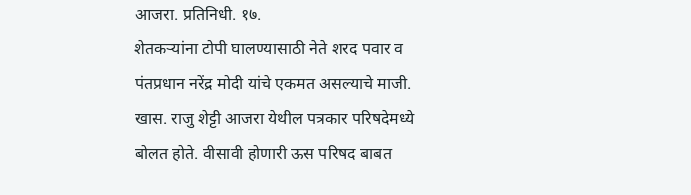आजरा. प्रतिनिधी. १७.
शेतकऱ्यांना टोपी घालण्यासाठी नेते शरद पवार व पंतप्रधान नरेंद्र मोदी यांचे एकमत असल्याचे माजी. खास. राजु शेट्टी आजरा येथील पत्रकार परिषदेमध्ये बोलत होते. वीसावी होणारी ऊस परिषद बाबत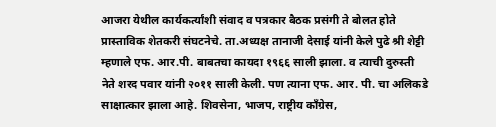आजरा येथील कार्यकर्त्यांशी संवाद व पत्रकार बैठक प्रसंगी ते बोलत होते प्रास्ताविक शेतकरी संघटनेचे. ता.अध्यक्ष तानाजी देसाई यांनी केले पुढे श्री शेट्टी म्हणाले एफ. आर.पी. बाबतचा कायदा १९६६ साली झाला. व त्याची दुरुस्ती नेते शरद पवार यांनी २०११ साली केली. पण त्याना एफ. आर. पी. चा अलिकडे साक्षात्कार झाला आहे. शिवसेना, भाजप, राष्ट्रीय काँग्रेस,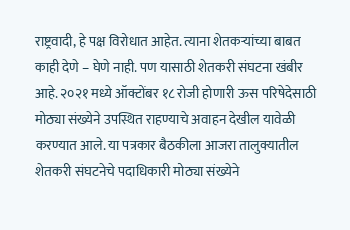राष्ट्रवादी, हे पक्ष विरोधात आहेत. त्याना शेतकऱ्यांच्या बाबत काही देणे – घेणे नाही. पण यासाठी शेतकरी संघटना खंबीर आहे. २०२१ मध्ये ऑक्टोंबर १८ रोजी होणारी ऊस परिषेदेसाठी मोठ्या संख्येने उपस्थित राहण्याचे अवाहन देखील यावेळी करण्यात आले. या पत्रकार बैठकीला आजरा तालुक्यातील शेतकरी संघटनेचे पदाधिकारी मोठ्या संख्येने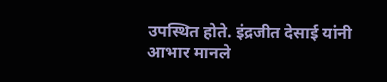उपस्थित होते. इंद्रजीत देसाई यांनी आभार मानले